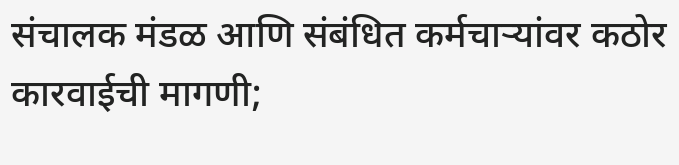संचालक मंडळ आणि संबंधित कर्मचाऱ्यांवर कठोर कारवाईची मागणी;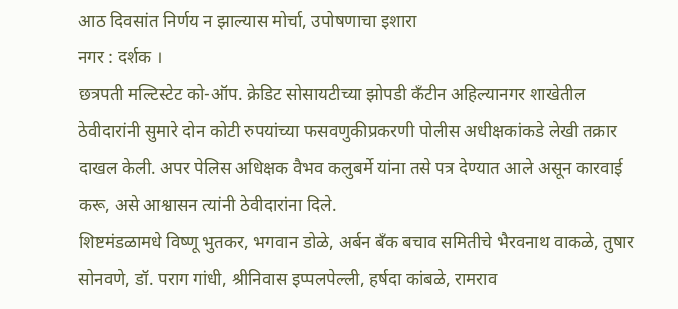आठ दिवसांत निर्णय न झाल्यास मोर्चा, उपोषणाचा इशारा
नगर : दर्शक ।
छत्रपती मल्टिस्टेट को-ऑप. क्रेडिट सोसायटीच्या झोपडी कँटीन अहिल्यानगर शाखेतील ठेवीदारांनी सुमारे दोन कोटी रुपयांच्या फसवणुकीप्रकरणी पोलीस अधीक्षकांकडे लेखी तक्रार दाखल केली. अपर पेलिस अधिक्षक वैभव कलुबर्मे यांना तसे पत्र देण्यात आले असून कारवाई करू, असे आश्वासन त्यांनी ठेवीदारांना दिले.
शिष्टमंडळामधे विष्णू भुतकर, भगवान डोळे, अर्बन बँक बचाव समितीचे भैरवनाथ वाकळे, तुषार सोनवणे, डॉ. पराग गांधी, श्रीनिवास इप्पलपेल्ली, हर्षदा कांबळे, रामराव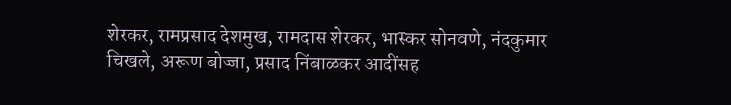शेरकर, रामप्रसाद देशमुख, रामदास शेरकर, भास्कर सोनवणे, नंदकुमार चिखले, अरूण बोज्जा, प्रसाद निंबाळकर आदींसह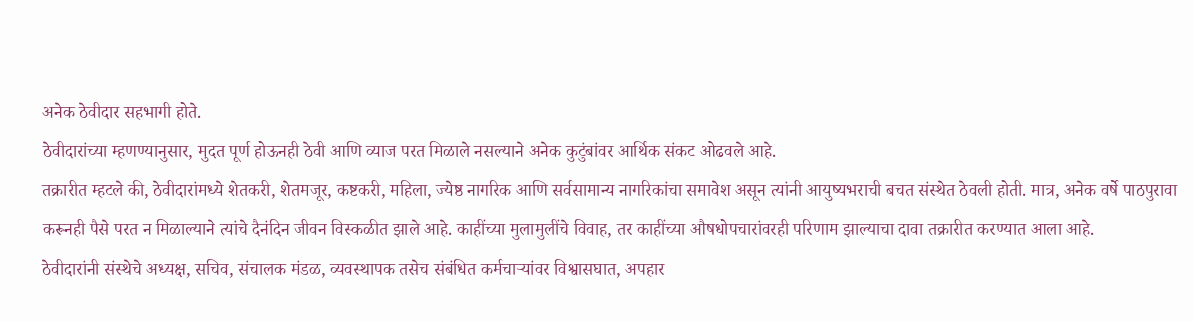अनेक ठेवीदार सहभागी होते.
ठेवीदारांच्या म्हणण्यानुसार, मुदत पूर्ण होऊनही ठेवी आणि व्याज परत मिळाले नसल्याने अनेक कुटुंबांवर आर्थिक संकट ओढवले आहे.
तक्रारीत म्हटले की, ठेवीदारांमध्ये शेतकरी, शेतमजूर, कष्टकरी, महिला, ज्येष्ठ नागरिक आणि सर्वसामान्य नागरिकांचा समावेश असून त्यांनी आयुष्यभराची बचत संस्थेत ठेवली होती. मात्र, अनेक वर्षे पाठपुरावा करूनही पैसे परत न मिळाल्याने त्यांचे दैनंदिन जीवन विस्कळीत झाले आहे. काहींच्या मुलामुलींचे विवाह, तर काहींच्या औषधोपचारांवरही परिणाम झाल्याचा दावा तक्रारीत करण्यात आला आहे.
ठेवीदारांनी संस्थेचे अध्यक्ष, सचिव, संचालक मंडळ, व्यवस्थापक तसेच संबंधित कर्मचाऱ्यांवर विश्वासघात, अपहार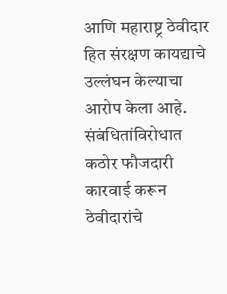आणि महाराष्ट्र ठेवीदार हित संरक्षण कायद्याचे उल्लंघन केल्याचा आरोप केला आहे. संबंधितांविरोधात कठोर फौजदारी कारवाई करून ठेवीदारांचे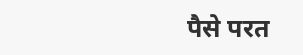पैसे परत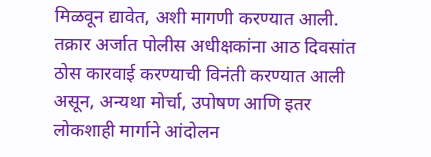मिळवून द्यावेत, अशी मागणी करण्यात आली.
तक्रार अर्जात पोलीस अधीक्षकांना आठ दिवसांत ठोस कारवाई करण्याची विनंती करण्यात आली असून, अन्यथा मोर्चा, उपोषण आणि इतर लोकशाही मार्गाने आंदोलन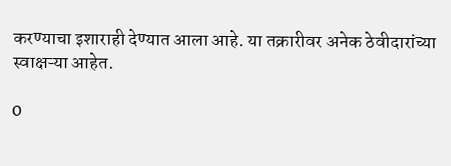करण्याचा इशाराही देण्यात आला आहे. या तक्रारीवर अनेक ठेवीदारांच्या स्वाक्षऱ्या आहेत.

0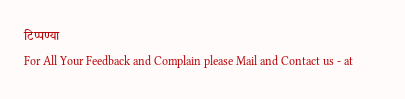टिप्पण्या
For All Your Feedback and Complain please Mail and Contact us - at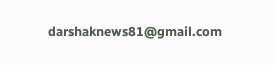darshaknews81@gmail.com